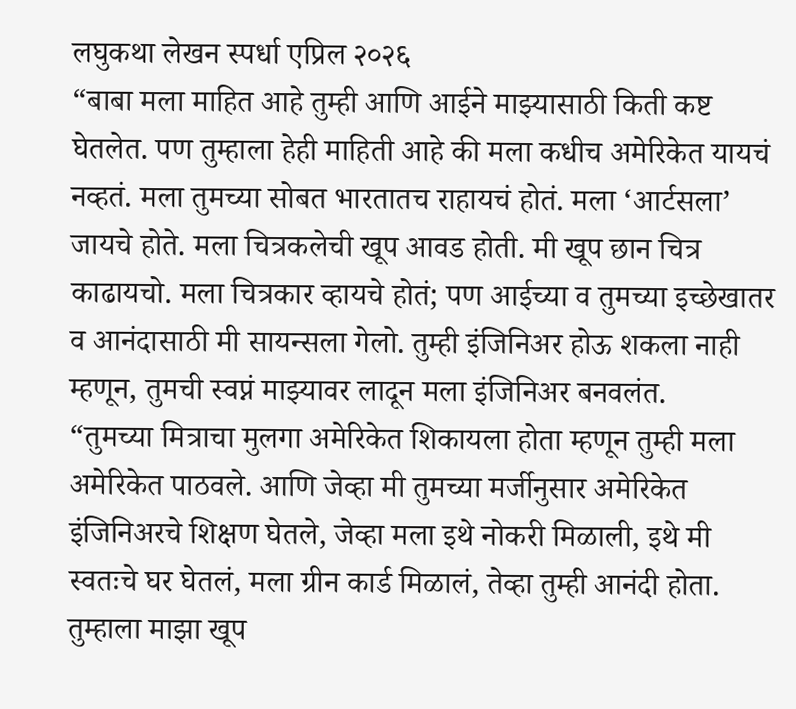लघुकथा लेखन स्पर्धा एप्रिल २०२६
“बाबा मला माहित आहे तुम्ही आणि आईने माझ्यासाठी किती कष्ट घेतलेत. पण तुम्हाला हेही माहिती आहे की मला कधीच अमेरिकेत यायचं नव्हतं. मला तुमच्या सोबत भारतातच राहायचं होतं. मला ‘आर्टसला’ जायचे होते. मला चित्रकलेची खूप आवड होती. मी खूप छान चित्र काढायचो. मला चित्रकार व्हायचे होतं; पण आईच्या व तुमच्या इच्छेखातर व आनंदासाठी मी सायन्सला गेलो. तुम्ही इंजिनिअर होऊ शकला नाही म्हणून, तुमची स्वप्नं माझ्यावर लादून मला इंजिनिअर बनवलंत.
“तुमच्या मित्राचा मुलगा अमेरिकेत शिकायला होता म्हणून तुम्ही मला अमेरिकेत पाठवले. आणि जेव्हा मी तुमच्या मर्जीनुसार अमेरिकेत इंजिनिअरचे शिक्षण घेतले, जेव्हा मला इथे नोकरी मिळाली, इथे मी स्वतःचे घर घेतलं, मला ग्रीन कार्ड मिळालं, तेव्हा तुम्ही आनंदी होता. तुम्हाला माझा खूप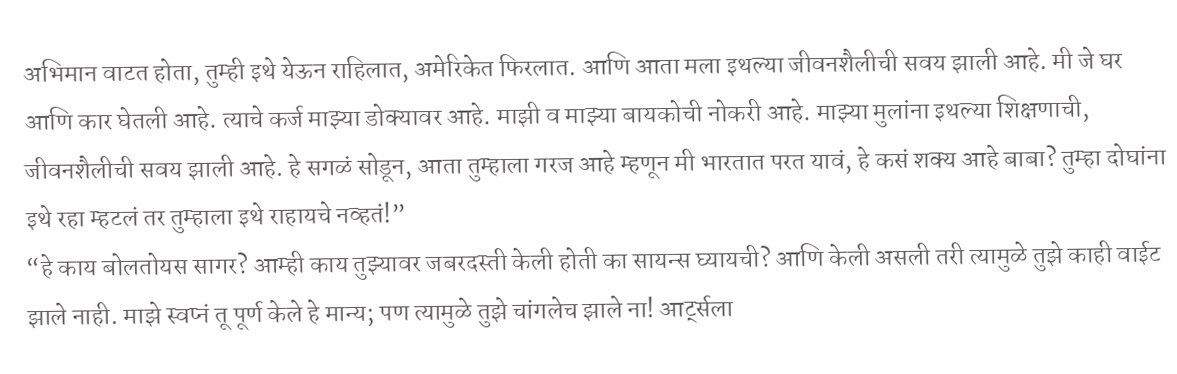अभिमान वाटत होता, तुम्ही इथे येऊन राहिलात, अमेरिकेत फिरलात. आणि आता मला इथल्या जीवनशैलीची सवय झाली आहे. मी जे घर आणि कार घेतली आहे. त्याचे कर्ज माझ्या डोक्यावर आहे. माझी व माझ्या बायकोची नोकरी आहे. माझ्या मुलांना इथल्या शिक्षणाची, जीवनशैलीची सवय झाली आहे. हे सगळं सोडून, आता तुम्हाला गरज आहे म्हणून मी भारतात परत यावं, हे कसं शक्य आहे बाबा? तुम्हा दोघांना इथे रहा म्हटलं तर तुम्हाला इथे राहायचे नव्हतं!”
“हे काय बोलतोयस सागर? आम्ही काय तुझ्यावर जबरदस्ती केली होती का सायन्स घ्यायची? आणि केली असली तरी त्यामुळे तुझे काही वाईट झाले नाही. माझे स्वप्नं तू पूर्ण केले हे मान्य; पण त्यामुळे तुझे चांगलेच झाले ना! आर्ट्सला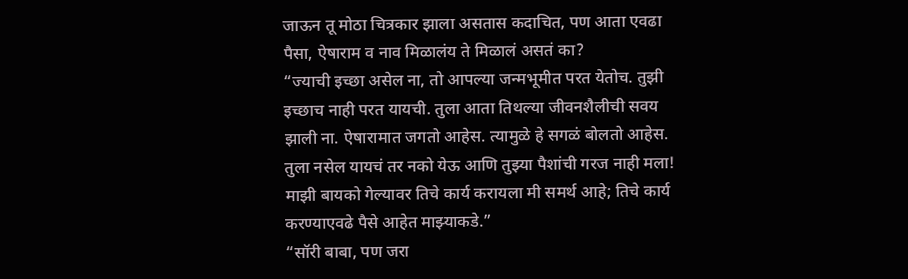जाऊन तू मोठा चित्रकार झाला असतास कदाचित, पण आता एवढा पैसा, ऐषाराम व नाव मिळालंय ते मिळालं असतं का?
“ज्याची इच्छा असेल ना, तो आपल्या जन्मभूमीत परत येतोच. तुझी इच्छाच नाही परत यायची. तुला आता तिथल्या जीवनशैलीची सवय झाली ना. ऐषारामात जगतो आहेस. त्यामुळे हे सगळं बोलतो आहेस. तुला नसेल यायचं तर नको येऊ आणि तुझ्या पैशांची गरज नाही मला! माझी बायको गेल्यावर तिचे कार्य करायला मी समर्थ आहे; तिचे कार्य करण्याएवढे पैसे आहेत माझ्याकडे.”
“सॉरी बाबा, पण जरा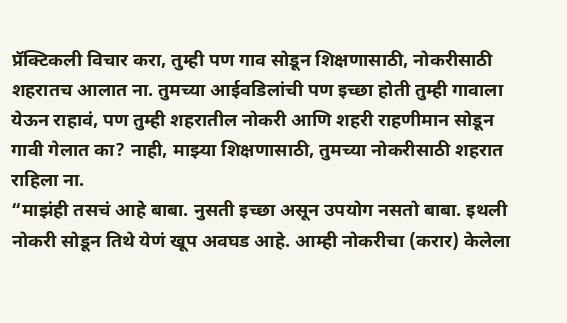प्रॅक्टिकली विचार करा, तुम्ही पण गाव सोडून शिक्षणासाठी, नोकरीसाठी शहरातच आलात ना. तुमच्या आईवडिलांची पण इच्छा होती तुम्ही गावाला येऊन राहावं, पण तुम्ही शहरातील नोकरी आणि शहरी राहणीमान सोडून गावी गेलात का? नाही, माझ्या शिक्षणासाठी, तुमच्या नोकरीसाठी शहरात राहिला ना.
“माझंही तसचं आहे बाबा. नुसती इच्छा असून उपयोग नसतो बाबा. इथली नोकरी सोडून तिथे येणं खूप अवघड आहे. आम्ही नोकरीचा (करार) केलेला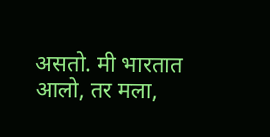असतो. मी भारतात आलो, तर मला,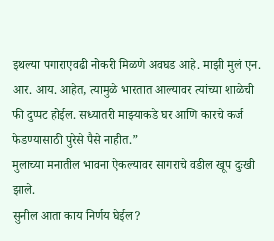इथल्या पगाराएवढी नोकरी मिळणे अवघड आहे. माझी मुलं एन. आर. आय. आहेत, त्यामुळे भारतात आल्यावर त्यांच्या शाळेची फी दुप्पट होईल. सध्यातरी माझ्याकडे घर आणि कारचे कर्ज फेडण्यासाठी पुरेसे पैसे नाहीत.”
मुलाच्या मनातील भावना ऐकल्यावर सागराचे वडील खूप दुःखी झाले.
सुनील आता काय निर्णय घेईल?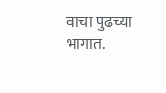वाचा पुढच्या भागात.